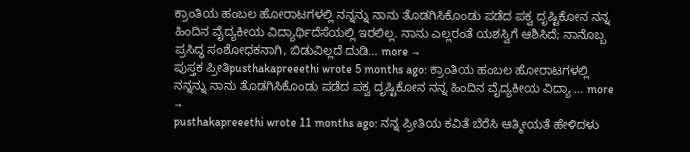ಕ್ರಾಂತಿಯ ಹಂಬಲ ಹೋರಾಟಗಳಲ್ಲಿ ನನ್ನನ್ನು ನಾನು ತೊಡಗಿಸಿಕೊಂಡು ಪಡೆದ ಪಕ್ವ ದೃಷ್ಟಿಕೋನ ನನ್ನ ಹಿಂದಿನ ವೈದ್ಯಕೀಯ ವಿದ್ಯಾರ್ಥಿದೆಸೆಯಲ್ಲಿ ಇರಲಿಲ್ಲ. ನಾನು ಎಲ್ಲರಂತೆ ಯಶಸ್ವಿಗೆ ಆಶಿಸಿದೆ; ನಾನೊಬ್ಬ ಪ್ರಸಿದ್ಧ ಸಂಶೋಧಕನಾಗಿ, ಬಿಡುವಿಲ್ಲದೆ ದುಡಿ… more →
ಪುಸ್ತಕ ಪ್ರೀತಿpusthakapreeethi wrote 5 months ago: ಕ್ರಾಂತಿಯ ಹಂಬಲ ಹೋರಾಟಗಳಲ್ಲಿ ನನ್ನನ್ನು ನಾನು ತೊಡಗಿಸಿಕೊಂಡು ಪಡೆದ ಪಕ್ವ ದೃಷ್ಟಿಕೋನ ನನ್ನ ಹಿಂದಿನ ವೈದ್ಯಕೀಯ ವಿದ್ಯಾ … more →
pusthakapreeethi wrote 11 months ago: ನನ್ನ ಪ್ರೀತಿಯ ಕವಿತೆ ಬೆರೆಸಿ ಆತ್ಮೀಯತೆ ಹೇಳಿದಳು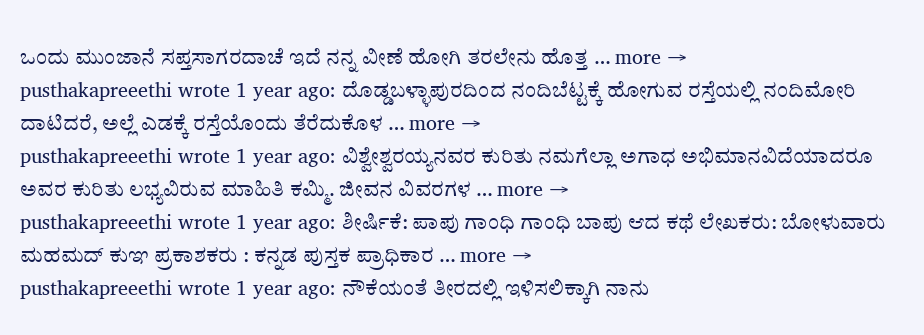ಒಂದು ಮುಂಜಾನೆ ಸಪ್ತಸಾಗರದಾಚೆ ಇದೆ ನನ್ನ ವೀಣೆ ಹೋಗಿ ತರಲೇನು ಹೊತ್ತ … more →
pusthakapreeethi wrote 1 year ago: ದೊಡ್ಡಬಳ್ಳಾಪುರದಿಂದ ನಂದಿಬೆಟ್ಟಕ್ಕೆ ಹೋಗುವ ರಸ್ತೆಯಲ್ಲಿ ನಂದಿಮೋರಿ ದಾಟಿದರೆ, ಅಲ್ಲೆ ಎಡಕ್ಕೆ ರಸ್ತೆಯೊಂದು ತೆರೆದುಕೊಳ … more →
pusthakapreeethi wrote 1 year ago: ವಿಶ್ವೇಶ್ವರಯ್ಯನವರ ಕುರಿತು ನಮಗೆಲ್ಲಾ ಅಗಾಧ ಅಭಿಮಾನವಿದೆಯಾದರೂ ಅವರ ಕುರಿತು ಲಭ್ಯವಿರುವ ಮಾಹಿತಿ ಕಮ್ಮಿ. ಜೀವನ ವಿವರಗಳ … more →
pusthakapreeethi wrote 1 year ago: ಶೀರ್ಷಿಕೆ: ಪಾಪು ಗಾಂಧಿ ಗಾಂಧಿ ಬಾಪು ಆದ ಕಥೆ ಲೇಖಕರು: ಬೋಳುವಾರು ಮಹಮದ್ ಕುಞ ಪ್ರಕಾಶಕರು : ಕನ್ನಡ ಪುಸ್ತಕ ಪ್ರಾಧಿಕಾರ … more →
pusthakapreeethi wrote 1 year ago: ನೌಕೆಯಂತೆ ತೀರದಲ್ಲಿ ಇಳಿಸಲಿಕ್ಕಾಗಿ ನಾನು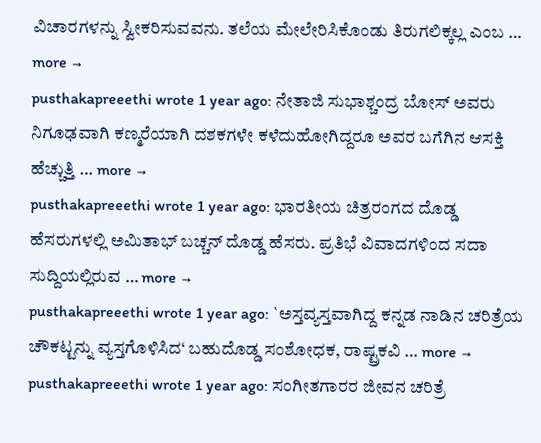ವಿಚಾರಗಳನ್ನು ಸ್ವೀಕರಿಸುವವನು. ತಲೆಯ ಮೇಲೇರಿಸಿಕೊಂಡು ತಿರುಗಲಿಕ್ಕಲ್ಲ ಎಂಬ … more →
pusthakapreeethi wrote 1 year ago: ನೇತಾಜಿ ಸುಭಾಶ್ಚಂದ್ರ ಬೋಸ್ ಅವರು ನಿಗೂಢವಾಗಿ ಕಣ್ಮರೆಯಾಗಿ ದಶಕಗಳೇ ಕಳೆದುಹೋಗಿದ್ದರೂ ಅವರ ಬಗೆಗಿನ ಆಸಕ್ತಿ ಹೆಚ್ಚುತ್ತಿ … more →
pusthakapreeethi wrote 1 year ago: ಭಾರತೀಯ ಚಿತ್ರರಂಗದ ದೊಡ್ಡ ಹೆಸರುಗಳಲ್ಲಿ ಅಮಿತಾಭ್ ಬಚ್ಚನ್ ದೊಡ್ಡ ಹೆಸರು. ಪ್ರತಿಭೆ ವಿವಾದಗಳಿಂದ ಸದಾ ಸುದ್ದಿಯಲ್ಲಿರುವ … more →
pusthakapreeethi wrote 1 year ago: `ಅಸ್ತವ್ಯಸ್ತವಾಗಿದ್ದ ಕನ್ನಡ ನಾಡಿನ ಚರಿತ್ರೆಯ ಚೌಕಟ್ಟನ್ನು ವ್ಯಸ್ತಗೊಳಿಸಿದ‘ ಬಹುದೊಡ್ಡ ಸಂಶೋಧಕ, ರಾಷ್ಟ್ರಕವಿ … more →
pusthakapreeethi wrote 1 year ago: ಸಂಗೀತಗಾರರ ಜೀವನ ಚರಿತ್ರೆ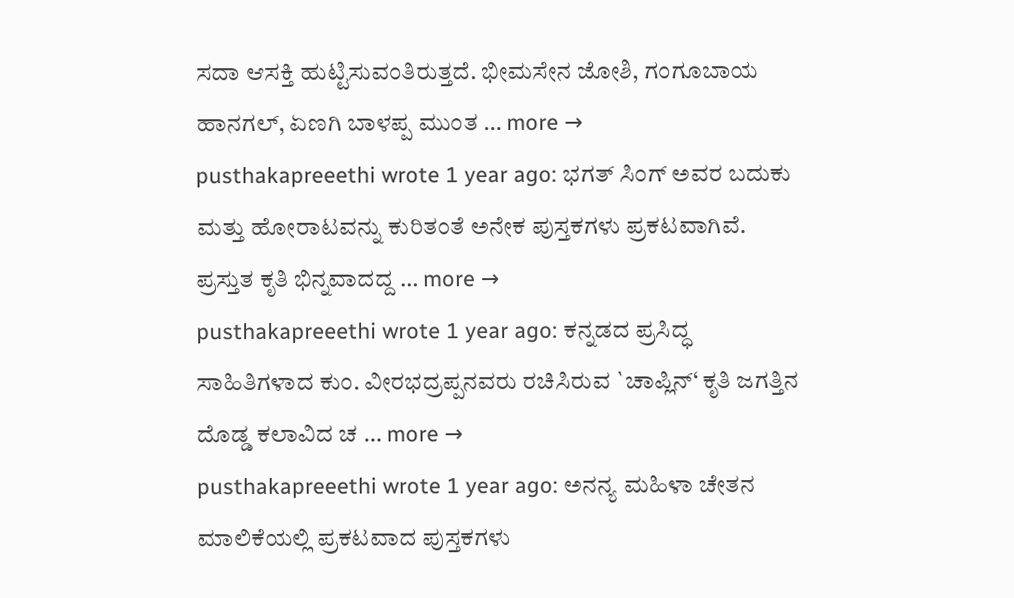ಸದಾ ಆಸಕ್ತಿ ಹುಟ್ಟಿಸುವಂತಿರುತ್ತದೆ. ಭೀಮಸೇನ ಜೋಶಿ, ಗಂಗೂಬಾಯ ಹಾನಗಲ್, ಏಣಗಿ ಬಾಳಪ್ಪ ಮುಂತ … more →
pusthakapreeethi wrote 1 year ago: ಭಗತ್ ಸಿಂಗ್ ಅವರ ಬದುಕು ಮತ್ತು ಹೋರಾಟವನ್ನು ಕುರಿತಂತೆ ಅನೇಕ ಪುಸ್ತಕಗಳು ಪ್ರಕಟವಾಗಿವೆ. ಪ್ರಸ್ತುತ ಕೃತಿ ಭಿನ್ನವಾದದ್ದ … more →
pusthakapreeethi wrote 1 year ago: ಕನ್ನಡದ ಪ್ರಸಿದ್ಧ ಸಾಹಿತಿಗಳಾದ ಕುಂ. ವೀರಭದ್ರಪ್ಪನವರು ರಚಿಸಿರುವ `ಚಾಪ್ಲಿನ್‘ ಕೃತಿ ಜಗತ್ತಿನ ದೊಡ್ಡ ಕಲಾವಿದ ಚ … more →
pusthakapreeethi wrote 1 year ago: ಅನನ್ಯ ಮಹಿಳಾ ಚೇತನ ಮಾಲಿಕೆಯಲ್ಲಿ ಪ್ರಕಟವಾದ ಪುಸ್ತಕಗಳು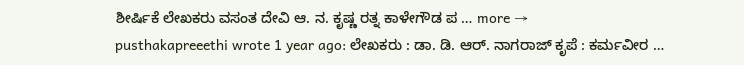ಶೀರ್ಷಿಕೆ ಲೇಖಕರು ವಸಂತ ದೇವಿ ಆ. ನ. ಕೃಷ್ಣ ರತ್ನ ಕಾಳೇಗೌಡ ಪ … more →
pusthakapreeethi wrote 1 year ago: ಲೇಖಕರು : ಡಾ. ಡಿ. ಆರ್. ನಾಗರಾಜ್ ಕೃಪೆ : ಕರ್ಮವೀರ …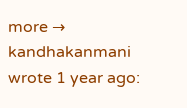more →
kandhakanmani wrote 1 year ago: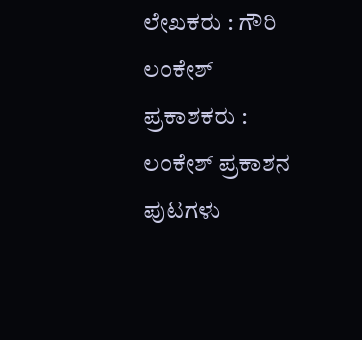ಲೇಖಕರು : ಗೌರಿ ಲಂಕೇಶ್ ಪ್ರಕಾಶಕರು : ಲಂಕೇಶ್ ಪ್ರಕಾಶನ ಪುಟಗಳು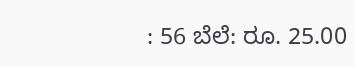: 56 ಬೆಲೆ: ರೂ. 25.00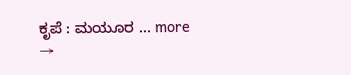ಕೃಪೆ : ಮಯೂರ … more →